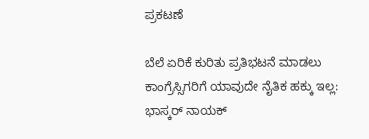ಪ್ರಕಟಣೆ

ಬೆಲೆ ಏರಿಕೆ ಕುರಿತು ಪ್ರತಿಭಟನೆ ಮಾಡಲು ಕಾಂಗ್ರೆಸ್ಸಿಗರಿಗೆ ಯಾವುದೇ ನೈತಿಕ ಹಕ್ಕು ಇಲ್ಲ: ಭಾಸ್ಕರ್ ನಾಯಕ್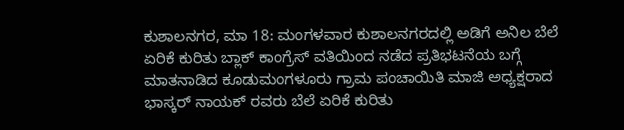ಕುಶಾಲನಗರ, ಮಾ 18: ಮಂಗಳವಾರ ಕುಶಾಲನಗರದಲ್ಲಿ ಅಡಿಗೆ ಅನಿಲ ಬೆಲೆ ಏರಿಕೆ ಕುರಿತು ಬ್ಲಾಕ್ ಕಾಂಗ್ರೆಸ್ ವತಿಯಿಂದ ನಡೆದ ಪ್ರತಿಭಟನೆಯ ಬಗ್ಗೆ ಮಾತನಾಡಿದ ಕೂಡುಮಂಗಳೂರು ಗ್ರಾಮ ಪಂಚಾಯಿತಿ ಮಾಜಿ ಅಧ್ಯಕ್ಷರಾದ ಭಾಸ್ಕರ್ ನಾಯಕ್ ರವರು ಬೆಲೆ ಏರಿಕೆ ಕುರಿತು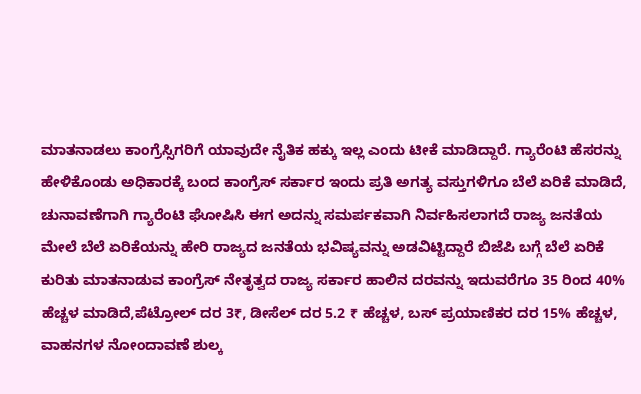ಮಾತನಾಡಲು ಕಾಂಗ್ರೆಸ್ಸಿಗರಿಗೆ ಯಾವುದೇ ನೈತಿಕ ಹಕ್ಕು ಇಲ್ಲ ಎಂದು ಟೀಕೆ ಮಾಡಿದ್ದಾರೆ. ಗ್ಯಾರೆಂಟಿ ಹೆಸರನ್ನು ಹೇಳಿಕೊಂಡು ಅಧಿಕಾರಕ್ಕೆ ಬಂದ ಕಾಂಗ್ರೆಸ್ ಸರ್ಕಾರ ಇಂದು ಪ್ರತಿ ಅಗತ್ಯ ವಸ್ತುಗಳಿಗೂ ಬೆಲೆ ಏರಿಕೆ ಮಾಡಿದೆ, ಚುನಾವಣೆಗಾಗಿ ಗ್ಯಾರೆಂಟಿ ಘೋಷಿಸಿ ಈಗ ಅದನ್ನು ಸಮರ್ಪಕವಾಗಿ ನಿರ್ವಹಿಸಲಾಗದೆ ರಾಜ್ಯ ಜನತೆಯ ಮೇಲೆ ಬೆಲೆ ಏರಿಕೆಯನ್ನು ಹೇರಿ ರಾಜ್ಯದ ಜನತೆಯ ಭವಿಷ್ಯವನ್ನು ಅಡವಿಟ್ಟಿದ್ದಾರೆ ಬಿಜೆಪಿ ಬಗ್ಗೆ ಬೆಲೆ ಏರಿಕೆ ಕುರಿತು ಮಾತನಾಡುವ ಕಾಂಗ್ರೆಸ್ ನೇತೃತ್ವದ ರಾಜ್ಯ ಸರ್ಕಾರ ಹಾಲಿನ ದರವನ್ನು ಇದುವರೆಗೂ 35 ರಿಂದ 40% ಹೆಚ್ಚಳ ಮಾಡಿದೆ,ಪೆಟ್ರೋಲ್ ದರ 3₹, ಡೀಸೆಲ್ ದರ 5.2 ₹ ಹೆಚ್ಚಳ, ಬಸ್ ಪ್ರಯಾಣಿಕರ ದರ 15% ಹೆಚ್ಚಳ, ವಾಹನಗಳ ನೋಂದಾವಣೆ ಶುಲ್ಕ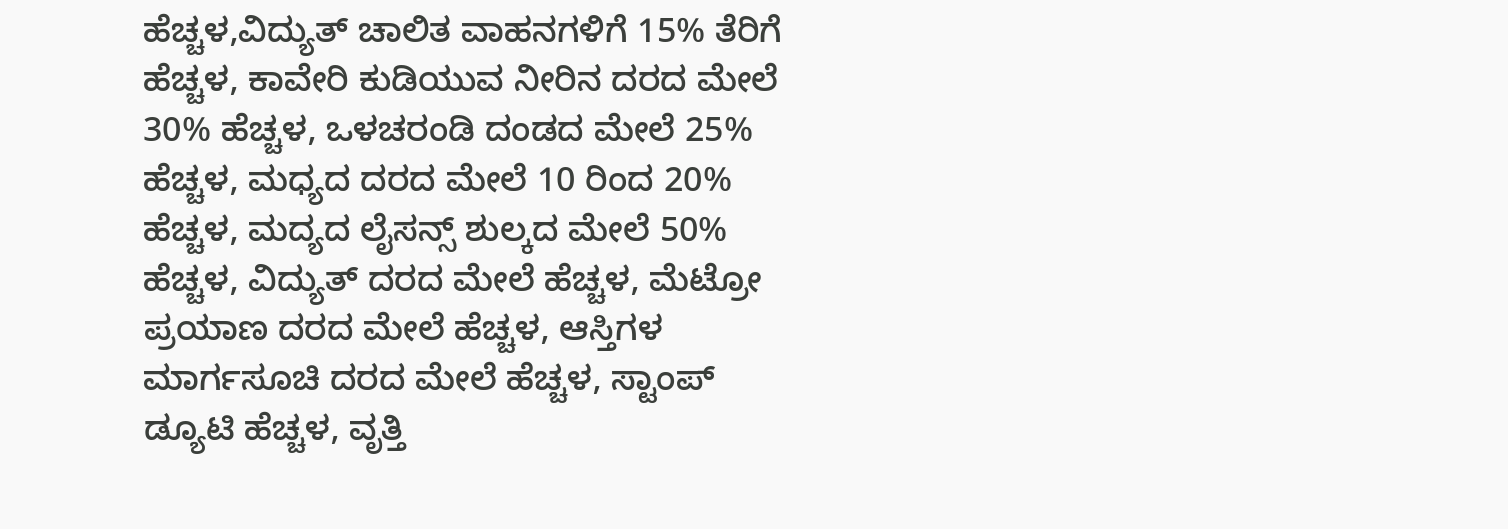ಹೆಚ್ಚಳ,ವಿದ್ಯುತ್ ಚಾಲಿತ ವಾಹನಗಳಿಗೆ 15% ತೆರಿಗೆ ಹೆಚ್ಚಳ, ಕಾವೇರಿ ಕುಡಿಯುವ ನೀರಿನ ದರದ ಮೇಲೆ 30% ಹೆಚ್ಚಳ, ಒಳಚರಂಡಿ ದಂಡದ ಮೇಲೆ 25% ಹೆಚ್ಚಳ, ಮಧ್ಯದ ದರದ ಮೇಲೆ 10 ರಿಂದ 20% ಹೆಚ್ಚಳ, ಮದ್ಯದ ಲೈಸನ್ಸ್ ಶುಲ್ಕದ ಮೇಲೆ 50% ಹೆಚ್ಚಳ, ವಿದ್ಯುತ್ ದರದ ಮೇಲೆ ಹೆಚ್ಚಳ, ಮೆಟ್ರೋ ಪ್ರಯಾಣ ದರದ ಮೇಲೆ ಹೆಚ್ಚಳ, ಆಸ್ತಿಗಳ ಮಾರ್ಗಸೂಚಿ ದರದ ಮೇಲೆ ಹೆಚ್ಚಳ, ಸ್ಟಾಂಪ್ ಡ್ಯೂಟಿ ಹೆಚ್ಚಳ, ವೃತ್ತಿ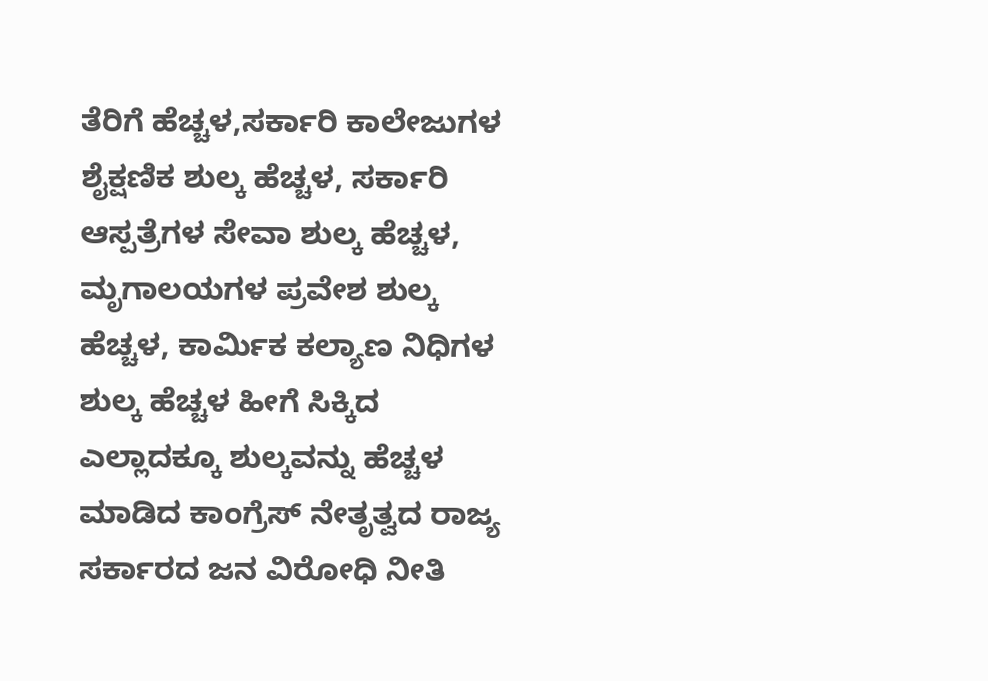ತೆರಿಗೆ ಹೆಚ್ಚಳ,ಸರ್ಕಾರಿ ಕಾಲೇಜುಗಳ ಶೈಕ್ಷಣಿಕ ಶುಲ್ಕ ಹೆಚ್ಚಳ, ಸರ್ಕಾರಿ ಆಸ್ಪತ್ರೆಗಳ ಸೇವಾ ಶುಲ್ಕ ಹೆಚ್ಚಳ, ಮೃಗಾಲಯಗಳ ಪ್ರವೇಶ ಶುಲ್ಕ ಹೆಚ್ಚಳ, ಕಾರ್ಮಿಕ ಕಲ್ಯಾಣ ನಿಧಿಗಳ ಶುಲ್ಕ ಹೆಚ್ಚಳ ಹೀಗೆ ಸಿಕ್ಕಿದ ಎಲ್ಲಾದಕ್ಕೂ ಶುಲ್ಕವನ್ನು ಹೆಚ್ಚಳ ಮಾಡಿದ ಕಾಂಗ್ರೆಸ್ ನೇತೃತ್ವದ ರಾಜ್ಯ ಸರ್ಕಾರದ ಜನ ವಿರೋಧಿ ನೀತಿ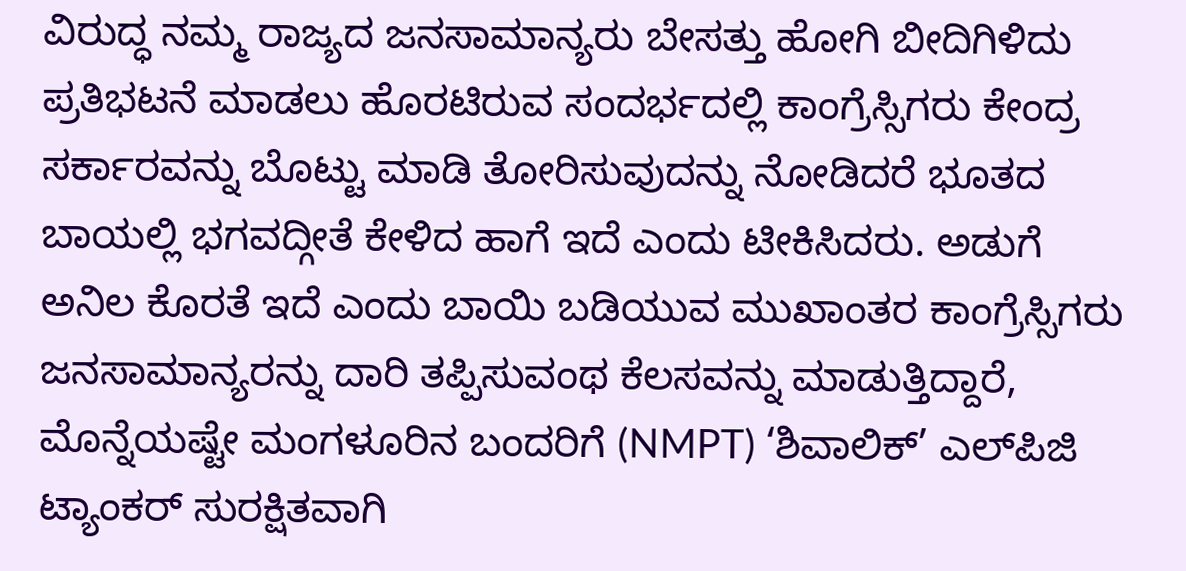ವಿರುದ್ಧ ನಮ್ಮ ರಾಜ್ಯದ ಜನಸಾಮಾನ್ಯರು ಬೇಸತ್ತು ಹೋಗಿ ಬೀದಿಗಿಳಿದು ಪ್ರತಿಭಟನೆ ಮಾಡಲು ಹೊರಟಿರುವ ಸಂದರ್ಭದಲ್ಲಿ ಕಾಂಗ್ರೆಸ್ಸಿಗರು ಕೇಂದ್ರ ಸರ್ಕಾರವನ್ನು ಬೊಟ್ಟು ಮಾಡಿ ತೋರಿಸುವುದನ್ನು ನೋಡಿದರೆ ಭೂತದ ಬಾಯಲ್ಲಿ ಭಗವದ್ಗೀತೆ ಕೇಳಿದ ಹಾಗೆ ಇದೆ ಎಂದು ಟೀಕಿಸಿದರು. ಅಡುಗೆ ಅನಿಲ ಕೊರತೆ ಇದೆ ಎಂದು ಬಾಯಿ ಬಡಿಯುವ ಮುಖಾಂತರ ಕಾಂಗ್ರೆಸ್ಸಿಗರು ಜನಸಾಮಾನ್ಯರನ್ನು ದಾರಿ ತಪ್ಪಿಸುವಂಥ ಕೆಲಸವನ್ನು ಮಾಡುತ್ತಿದ್ದಾರೆ, ಮೊನ್ನೆಯಷ್ಟೇ ಮಂಗಳೂರಿನ ಬಂದರಿಗೆ (NMPT) ‘ಶಿವಾಲಿಕ್’ ಎಲ್‌ಪಿಜಿ ಟ್ಯಾಂಕರ್ ಸುರಕ್ಷಿತವಾಗಿ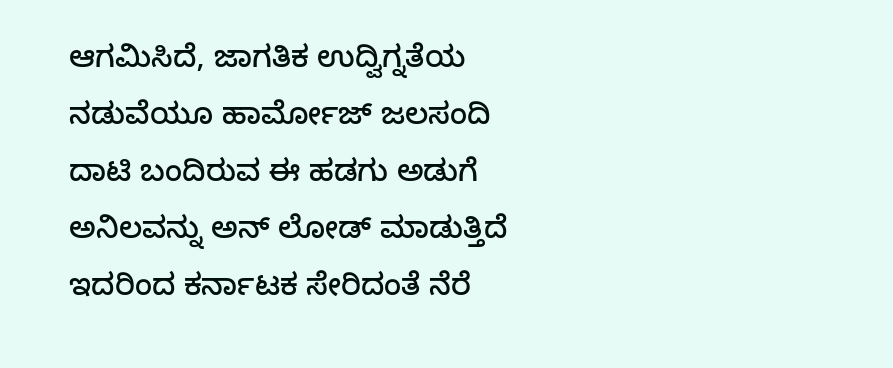ಆಗಮಿಸಿದೆ, ಜಾಗತಿಕ ಉದ್ವಿಗ್ನತೆಯ ನಡುವೆಯೂ ಹಾರ್ಮೋಜ್ ಜಲಸಂದಿ ದಾಟಿ ಬಂದಿರುವ ಈ ಹಡಗು ಅಡುಗೆ ಅನಿಲವನ್ನು ಅನ್ ಲೋಡ್ ಮಾಡುತ್ತಿದೆ ಇದರಿಂದ ಕರ್ನಾಟಕ ಸೇರಿದಂತೆ ನೆರೆ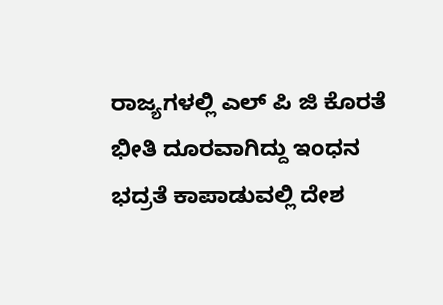ರಾಜ್ಯಗಳಲ್ಲಿ ಎಲ್ ಪಿ ಜಿ ಕೊರತೆ ಭೀತಿ ದೂರವಾಗಿದ್ದು ಇಂಧನ ಭದ್ರತೆ ಕಾಪಾಡುವಲ್ಲಿ ದೇಶ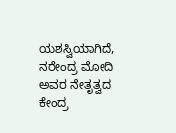ಯಶಸ್ವಿಯಾಗಿದೆ, ನರೇಂದ್ರ ಮೋದಿ ಅವರ ನೇತೃತ್ವದ ಕೇಂದ್ರ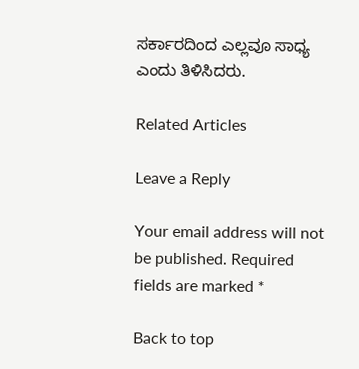ಸರ್ಕಾರದಿಂದ ಎಲ್ಲವೂ ಸಾಧ್ಯ ಎಂದು ತಿಳಿಸಿದರು.

Related Articles

Leave a Reply

Your email address will not be published. Required fields are marked *

Back to top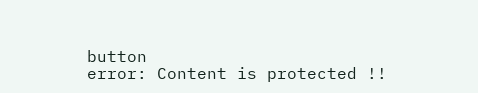button
error: Content is protected !!